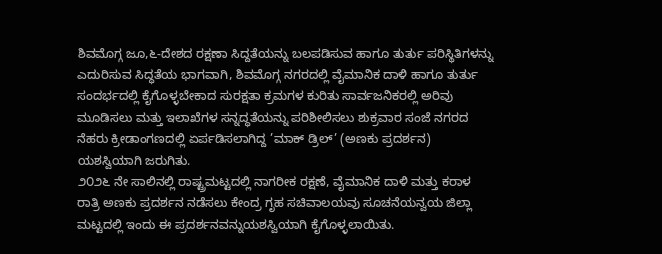ಶಿವಮೊಗ್ಗ ಜೂ,೬-ದೇಶದ ರಕ್ಷಣಾ ಸಿದ್ದತೆಯನ್ನು ಬಲಪಡಿಸುವ ಹಾಗೂ ತುರ್ತು ಪರಿಸ್ಥಿತಿಗಳನ್ನು ಎದುರಿಸುವ ಸಿದ್ಧತೆಯ ಭಾಗವಾಗಿ, ಶಿವಮೊಗ್ಗ ನಗರದಲ್ಲಿ ವೈಮಾನಿಕ ದಾಳಿ ಹಾಗೂ ತುರ್ತು ಸಂದರ್ಭದಲ್ಲಿ ಕೈಗೊಳ್ಳಬೇಕಾದ ಸುರಕ್ಷತಾ ಕ್ರಮಗಳ ಕುರಿತು ಸಾರ್ವಜನಿಕರಲ್ಲಿ ಅರಿವು ಮೂಡಿಸಲು ಮತ್ತು ಇಲಾಖೆಗಳ ಸನ್ನದ್ಧತೆಯನ್ನು ಪರಿಶೀಲಿಸಲು ಶುಕ್ರವಾರ ಸಂಜೆ ನಗರದ ನೆಹರು ಕ್ರೀಡಾಂಗಣದಲ್ಲಿ ಏರ್ಪಡಿಸಲಾಗಿದ್ದ ’ಮಾಕ್ ಡ್ರಿಲ್’ (ಅಣಕು ಪ್ರದರ್ಶನ) ಯಶಸ್ವಿಯಾಗಿ ಜರುಗಿತು.
೨೦೨೬ ನೇ ಸಾಲಿನಲ್ಲಿ ರಾಷ್ಟ್ರಮಟ್ಟದಲ್ಲಿ ನಾಗರೀಕ ರಕ್ಷಣೆ, ವೈಮಾನಿಕ ದಾಳಿ ಮತ್ತು ಕರಾಳ ರಾತ್ರಿ ಅಣಕು ಪ್ರದರ್ಶನ ನಡೆಸಲು ಕೇಂದ್ರ ಗೃಹ ಸಚಿವಾಲಯವು ಸೂಚನೆಯನ್ವಯ ಜಿಲ್ಲಾ ಮಟ್ಟದಲ್ಲಿ ಇಂದು ಈ ಪ್ರದರ್ಶನವನ್ನುಯಶಸ್ವಿಯಾಗಿ ಕೈಗೊಳ್ಳಲಾಯಿತು.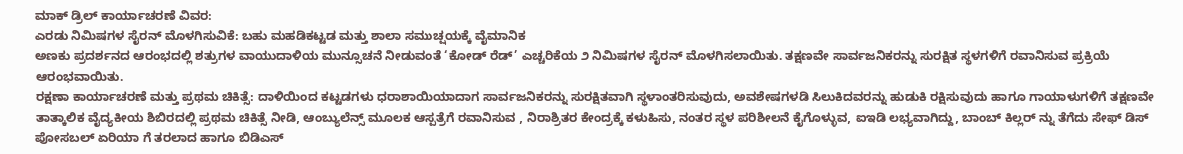ಮಾಕ್ ಡ್ರಿಲ್ ಕಾರ್ಯಾಚರಣೆ ವಿವರ:
ಎರಡು ನಿಮಿಷಗಳ ಸೈರನ್ ಮೊಳಗಿಸುವಿಕೆ: ಬಹು ಮಹಡಿಕಟ್ಟಡ ಮತ್ತು ಶಾಲಾ ಸಮುಚ್ಷಯಕ್ಕೆ ವೈಮಾನಿಕ
ಅಣಕು ಪ್ರದರ್ಶನದ ಆರಂಭದಲ್ಲಿ ಶತ್ರುಗಳ ವಾಯುದಾಳಿಯ ಮುನ್ಸೂಚನೆ ನೀಡುವಂತೆ ‘ಕೋಡ್ ರೆಡ್’ ಎಚ್ಚರಿಕೆಯ ೨ ನಿಮಿಷಗಳ ಸೈರನ್ ಮೊಳಗಿಸಲಾಯಿತು. ತಕ್ಷಣವೇ ಸಾರ್ವಜನಿಕರನ್ನು ಸುರಕ್ಷಿತ ಸ್ಥಳಗಳಿಗೆ ರವಾನಿಸುವ ಪ್ರಕ್ರಿಯೆ ಆರಂಭವಾಯಿತು.
ರಕ್ಷಣಾ ಕಾರ್ಯಾಚರಣೆ ಮತ್ತು ಪ್ರಥಮ ಚಿಕಿತ್ಸೆ: ದಾಳಿಯಿಂದ ಕಟ್ಟಡಗಳು ಧರಾಶಾಯಿಯಾದಾಗ ಸಾರ್ವಜನಿಕರನ್ನು ಸುರಕ್ಷಿತವಾಗಿ ಸ್ಥಳಾಂತರಿಸುವುದು, ಅವಶೇಷಗಳಡಿ ಸಿಲುಕಿದವರನ್ನು ಹುಡುಕಿ ರಕ್ಷಿಸುವುದು ಹಾಗೂ ಗಾಯಾಳುಗಳಿಗೆ ತಕ್ಷಣವೇ ತಾತ್ಕಾಲಿಕ ವೈದ್ಯಕೀಯ ಶಿಬಿರದಲ್ಲಿ ಪ್ರಥಮ ಚಿಕಿತ್ಸೆ ನೀಡಿ, ಆಂಬ್ಯುಲೆನ್ಸ್ ಮೂಲಕ ಆಸ್ಪತ್ರೆಗೆ ರವಾನಿಸುವ , ನಿರಾಶ್ರಿತರ ಕೇಂದ್ರಕ್ಕೆ ಕಳುಹಿಸು, ನಂತರ ಸ್ಥಳ ಪರಿಶೀಲನೆ ಕೈಗೊಳ್ಳುವ, ಐಇಡಿ ಲಭ್ಯವಾಗಿದ್ದು, ಬಾಂಬ್ ಕಿಲ್ಲರ್ ನ್ನು ತೆಗೆದು ಸೇಫ್ ಡಿಸ್ ಪೋಸಬಲ್ ಏರಿಯಾ ಗೆ ತರಲಾದ ಹಾಗೂ ಬಿಡಿಎಸ್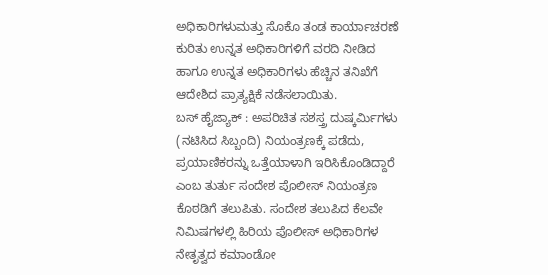ಅಧಿಕಾರಿಗಳುಮತ್ತು ಸೊಕೊ ತಂಡ ಕಾರ್ಯಾಚರಣೆ ಕುರಿತು ಉನ್ನತ ಅಧಿಕಾರಿಗಳಿಗೆ ವರದಿ ನೀಡಿದ ಹಾಗೂ ಉನ್ನತ ಅಧಿಕಾರಿಗಳು ಹೆಚ್ಚಿನ ತನಿಖೆಗೆ ಆದೇಶಿದ ಪ್ರಾತ್ಯಕ್ಷಿಕೆ ನಡೆಸಲಾಯಿತು.
ಬಸ್ ಹೈಜ್ಯಾಕ್ : ಅಪರಿಚಿತ ಸಶಸ್ತ್ರ ದುಷ್ಕರ್ಮಿಗಳು (ನಟಿಸಿದ ಸಿಬ್ಬಂದಿ) ನಿಯಂತ್ರಣಕ್ಕೆ ಪಡೆದು, ಪ್ರಯಾಣಿಕರನ್ನು ಒತ್ತೆಯಾಳಾಗಿ ಇರಿಸಿಕೊಂಡಿದ್ದಾರೆ ಎಂಬ ತುರ್ತು ಸಂದೇಶ ಪೊಲೀಸ್ ನಿಯಂತ್ರಣ ಕೊಠಡಿಗೆ ತಲುಪಿತು. ಸಂದೇಶ ತಲುಪಿದ ಕೆಲವೇ ನಿಮಿಷಗಳಲ್ಲಿ ಹಿರಿಯ ಪೊಲೀಸ್ ಅಧಿಕಾರಿಗಳ ನೇತೃತ್ವದ ಕಮಾಂಡೋ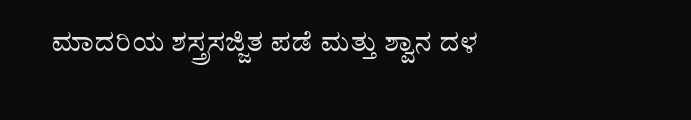ಮಾದರಿಯ ಶಸ್ತ್ರಸಜ್ಜಿತ ಪಡೆ ಮತ್ತು ಶ್ವಾನ ದಳ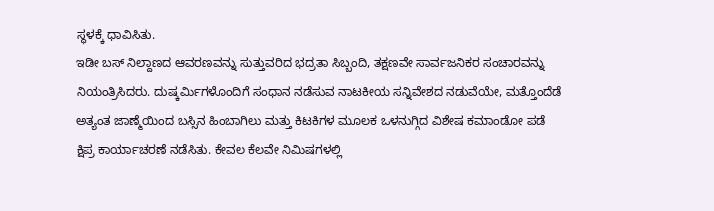ಸ್ಥಳಕ್ಕೆ ಧಾವಿಸಿತು.
ಇಡೀ ಬಸ್ ನಿಲ್ದಾಣದ ಆವರಣವನ್ನು ಸುತ್ತುವರಿದ ಭದ್ರತಾ ಸಿಬ್ಬಂದಿ, ತಕ್ಷಣವೇ ಸಾರ್ವಜನಿಕರ ಸಂಚಾರವನ್ನು ನಿಯಂತ್ರಿಸಿದರು. ದುಷ್ಕರ್ಮಿಗಳೊಂದಿಗೆ ಸಂಧಾನ ನಡೆಸುವ ನಾಟಕೀಯ ಸನ್ನಿವೇಶದ ನಡುವೆಯೇ, ಮತ್ತೊಂದೆಡೆ ಅತ್ಯಂತ ಜಾಣ್ಮೆಯಿಂದ ಬಸ್ಸಿನ ಹಿಂಬಾಗಿಲು ಮತ್ತು ಕಿಟಕಿಗಳ ಮೂಲಕ ಒಳನುಗ್ಗಿದ ವಿಶೇಷ ಕಮಾಂಡೋ ಪಡೆ ಕ್ಷಿಪ್ರ ಕಾರ್ಯಾಚರಣೆ ನಡೆಸಿತು. ಕೇವಲ ಕೆಲವೇ ನಿಮಿಷಗಳಲ್ಲಿ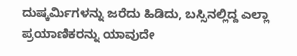ದುಷ್ಕರ್ಮಿಗಳನ್ನು ಜರೆದು ಹಿಡಿದು, ಬಸ್ಸಿನಲ್ಲಿದ್ದ ಎಲ್ಲಾ ಪ್ರಯಾಣಿಕರನ್ನು ಯಾವುದೇ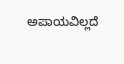ಅಪಾಯವಿಲ್ಲದೆ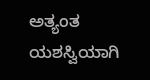ಅತ್ಯಂತ ಯಶಸ್ವಿಯಾಗಿ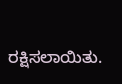ರಕ್ಷಿಸಲಾಯಿತು.